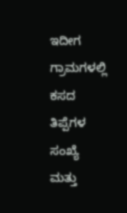ಇದೀಗ ಗ್ರಾಮಗಳಲ್ಲಿ ಕಸದ ತಿಪ್ಪೆಗಳ ಸಂಖ್ಯೆ ಮತ್ತು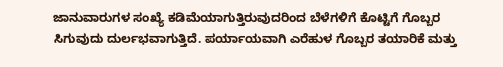ಜಾನುವಾರುಗಳ ಸಂಖ್ಯೆ ಕಡಿಮೆಯಾಗುತ್ತಿರುವುದರಿಂದ ಬೆಳೆಗಳಿಗೆ ಕೊಟ್ಟಿಗೆ ಗೊಬ್ಬರ ಸಿಗುವುದು ದುರ್ಲಭವಾಗುತ್ತಿದೆ. ಪರ್ಯಾಯವಾಗಿ ಎರೆಹುಳ ಗೊಬ್ಬರ ತಯಾರಿಕೆ ಮತ್ತು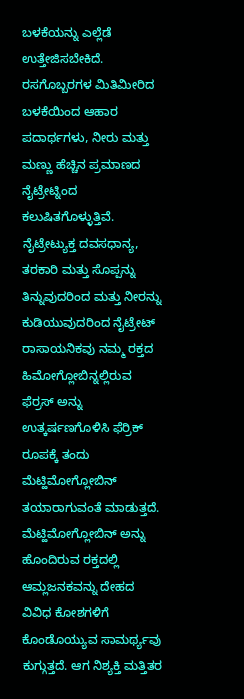ಬಳಕೆಯನ್ನು ಎಲ್ಲೆಡೆ ಉತ್ತೇಜಿಸಬೇಕಿದೆ.
ರಸಗೊಬ್ಬರಗಳ ಮಿತಿಮೀರಿದ ಬಳಕೆಯಿಂದ ಆಹಾರ ಪದಾರ್ಥಗಳು, ನೀರು ಮತ್ತು ಮಣ್ಣು ಹೆಚ್ಚಿನ ಪ್ರಮಾಣದ ನೈಟ್ರೇಟ್ನಿಂದ ಕಲುಷಿತಗೊಳ್ಳುತ್ತಿವೆ. ನೈಟ್ರೇಟ್ಯುಕ್ತ ದವಸಧಾನ್ಯ, ತರಕಾರಿ ಮತ್ತು ಸೊಪ್ಪನ್ನು ತಿನ್ನುವುದರಿಂದ ಮತ್ತು ನೀರನ್ನು ಕುಡಿಯುವುದರಿಂದ ನೈಟ್ರೇಟ್ ರಾಸಾಯನಿಕವು ನಮ್ಮ ರಕ್ತದ ಹಿಮೋಗ್ಲೋಬಿನ್ನಲ್ಲಿರುವ ಫೆರ್ರಸ್ ಅನ್ನು ಉತ್ಕರ್ಷಣಗೊಳಿಸಿ ಫೆರ್ರಿಕ್ ರೂಪಕ್ಕೆ ತಂದು ಮೆಟ್ಹಿಮೋಗ್ಲೋಬಿನ್ ತಯಾರಾಗುವಂತೆ ಮಾಡುತ್ತದೆ. ಮೆಟ್ಹಿಮೋಗ್ಲೋಬಿನ್ ಅನ್ನು ಹೊಂದಿರುವ ರಕ್ತದಲ್ಲಿ ಆಮ್ಲಜನಕವನ್ನು ದೇಹದ ವಿವಿಧ ಕೋಶಗಳಿಗೆ ಕೊಂಡೊಯ್ಯುವ ಸಾಮರ್ಥ್ಯವು ಕುಗ್ಗುತ್ತದೆ. ಆಗ ನಿಶ್ಯಕ್ತಿ ಮತ್ತಿತರ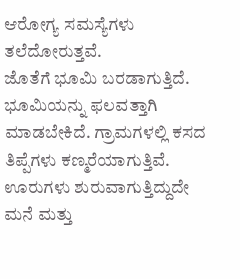ಆರೋಗ್ಯ ಸಮಸ್ಯೆಗಳು ತಲೆದೋರುತ್ತವೆ.
ಜೊತೆಗೆ ಭೂಮಿ ಬರಡಾಗುತ್ತಿದೆ. ಭೂಮಿಯನ್ನು ಫಲವತ್ತಾಗಿ ಮಾಡಬೇಕಿದೆ. ಗ್ರಾಮಗಳಲ್ಲಿ ಕಸದ ತಿಪ್ಪೆಗಳು ಕಣ್ಮರೆಯಾಗುತ್ತಿವೆ. ಊರುಗಳು ಶುರುವಾಗುತ್ತಿದ್ದುದೇ ಮನೆ ಮತ್ತು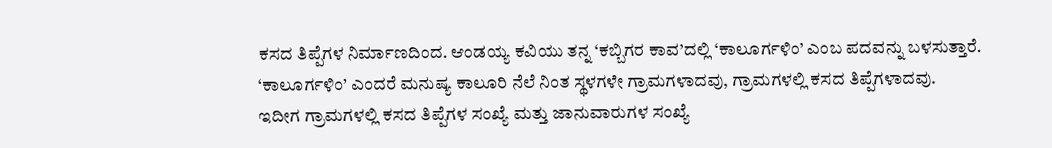ಕಸದ ತಿಪ್ಪೆಗಳ ನಿರ್ಮಾಣದಿಂದ. ಆಂಡಯ್ಯ ಕವಿಯು ತನ್ನ ‘ಕಬ್ಬಿಗರ ಕಾವ’ದಲ್ಲಿ ‘ಕಾಲೂರ್ಗಳಿಂ’ ಎಂಬ ಪದವನ್ನು ಬಳಸುತ್ತಾರೆ. ‘ಕಾಲೂರ್ಗಳಿಂ’ ಎಂದರೆ ಮನುಷ್ಯ ಕಾಲೂರಿ ನೆಲೆ ನಿಂತ ಸ್ಥಳಗಳೇ ಗ್ರಾಮಗಳಾದವು, ಗ್ರಾಮಗಳಲ್ಲಿ ಕಸದ ತಿಪ್ಪೆಗಳಾದವು.
ಇದೀಗ ಗ್ರಾಮಗಳಲ್ಲಿ ಕಸದ ತಿಪ್ಪೆಗಳ ಸಂಖ್ಯೆ ಮತ್ತು ಜಾನುವಾರುಗಳ ಸಂಖ್ಯೆ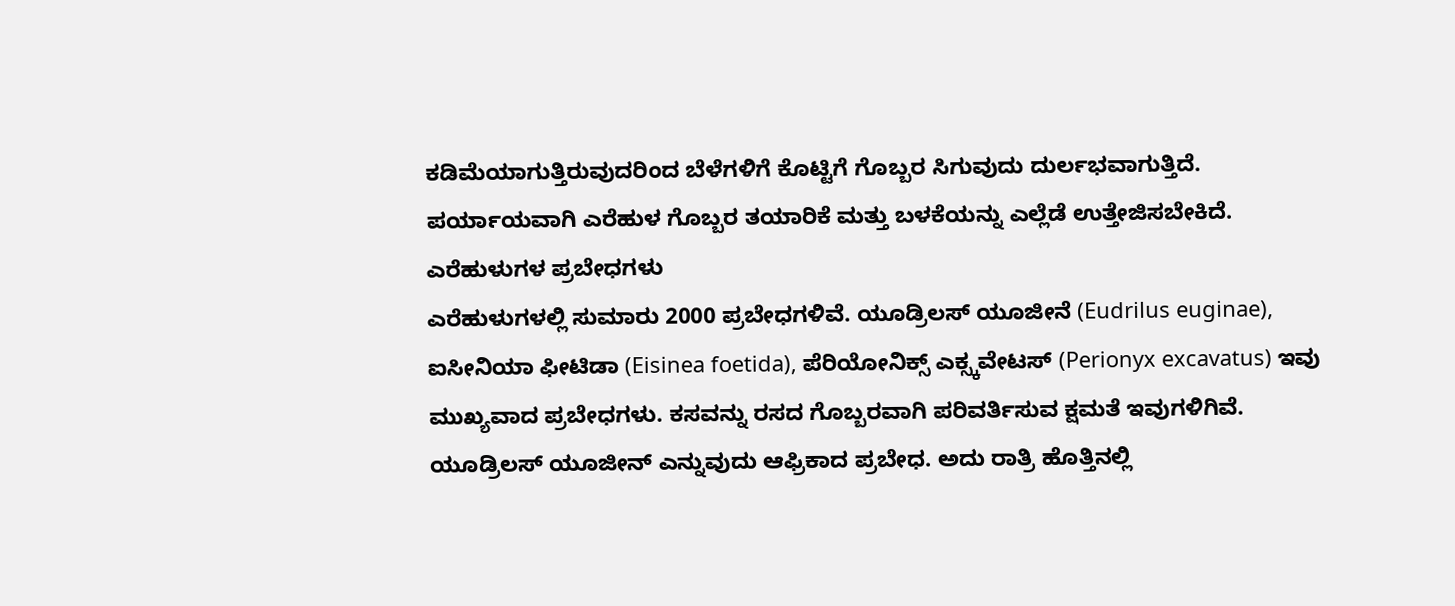ಕಡಿಮೆಯಾಗುತ್ತಿರುವುದರಿಂದ ಬೆಳೆಗಳಿಗೆ ಕೊಟ್ಟಿಗೆ ಗೊಬ್ಬರ ಸಿಗುವುದು ದುರ್ಲಭವಾಗುತ್ತಿದೆ. ಪರ್ಯಾಯವಾಗಿ ಎರೆಹುಳ ಗೊಬ್ಬರ ತಯಾರಿಕೆ ಮತ್ತು ಬಳಕೆಯನ್ನು ಎಲ್ಲೆಡೆ ಉತ್ತೇಜಿಸಬೇಕಿದೆ.
ಎರೆಹುಳುಗಳ ಪ್ರಬೇಧಗಳು
ಎರೆಹುಳುಗಳಲ್ಲಿ ಸುಮಾರು 2000 ಪ್ರಬೇಧಗಳಿವೆ. ಯೂಡ್ರಿಲಸ್ ಯೂಜೀನೆ (Eudrilus euginae), ಐಸೀನಿಯಾ ಫೀಟಿಡಾ (Eisinea foetida), ಪೆರಿಯೋನಿಕ್ಸ್ ಎಕ್ಸ್ಕವೇಟಸ್ (Perionyx excavatus) ಇವು ಮುಖ್ಯವಾದ ಪ್ರಬೇಧಗಳು. ಕಸವನ್ನು ರಸದ ಗೊಬ್ಬರವಾಗಿ ಪರಿವರ್ತಿಸುವ ಕ್ಷಮತೆ ಇವುಗಳಿಗಿವೆ. ಯೂಡ್ರಿಲಸ್ ಯೂಜೀನ್ ಎನ್ನುವುದು ಆಫ್ರಿಕಾದ ಪ್ರಬೇಧ. ಅದು ರಾತ್ರಿ ಹೊತ್ತಿನಲ್ಲಿ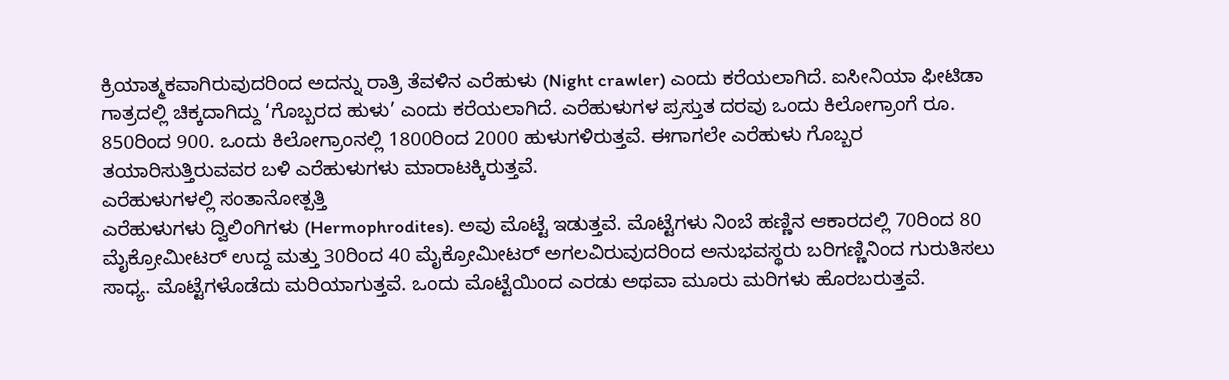ಕ್ರಿಯಾತ್ಮಕವಾಗಿರುವುದರಿಂದ ಅದನ್ನು ರಾತ್ರಿ ತೆವಳಿನ ಎರೆಹುಳು (Night crawler) ಎಂದು ಕರೆಯಲಾಗಿದೆ. ಐಸೀನಿಯಾ ಫೀಟಿಡಾ ಗಾತ್ರದಲ್ಲಿ ಚಿಕ್ಕದಾಗಿದ್ದು ‘ಗೊಬ್ಬರದ ಹುಳು’ ಎಂದು ಕರೆಯಲಾಗಿದೆ. ಎರೆಹುಳುಗಳ ಪ್ರಸ್ತುತ ದರವು ಒಂದು ಕಿಲೋಗ್ರಾಂಗೆ ರೂ. 850ರಿಂದ 900. ಒಂದು ಕಿಲೋಗ್ರಾಂನಲ್ಲಿ 1800ರಿಂದ 2000 ಹುಳುಗಳಿರುತ್ತವೆ. ಈಗಾಗಲೇ ಎರೆಹುಳು ಗೊಬ್ಬರ ತಯಾರಿಸುತ್ತಿರುವವರ ಬಳಿ ಎರೆಹುಳುಗಳು ಮಾರಾಟಕ್ಕಿರುತ್ತವೆ.
ಎರೆಹುಳುಗಳಲ್ಲಿ ಸಂತಾನೋತ್ಪತ್ತಿ
ಎರೆಹುಳುಗಳು ದ್ವಿಲಿಂಗಿಗಳು (Hermophrodites). ಅವು ಮೊಟ್ಟೆ ಇಡುತ್ತವೆ. ಮೊಟ್ಟೆಗಳು ನಿಂಬೆ ಹಣ್ಣಿನ ಆಕಾರದಲ್ಲಿ 70ರಿಂದ 80 ಮೈಕ್ರೋಮೀಟರ್ ಉದ್ದ ಮತ್ತು 30ರಿಂದ 40 ಮೈಕ್ರೋಮೀಟರ್ ಅಗಲವಿರುವುದರಿಂದ ಅನುಭವಸ್ಥರು ಬರಿಗಣ್ಣಿನಿಂದ ಗುರುತಿಸಲು ಸಾಧ್ಯ. ಮೊಟ್ಟೆಗಳೊಡೆದು ಮರಿಯಾಗುತ್ತವೆ. ಒಂದು ಮೊಟ್ಟೆಯಿಂದ ಎರಡು ಅಥವಾ ಮೂರು ಮರಿಗಳು ಹೊರಬರುತ್ತವೆ.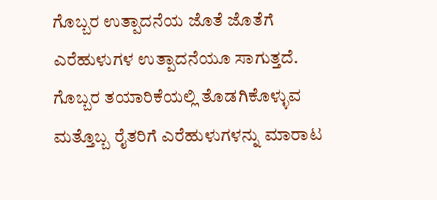ಗೊಬ್ಬರ ಉತ್ಪಾದನೆಯ ಜೊತೆ ಜೊತೆಗೆ ಎರೆಹುಳುಗಳ ಉತ್ಪಾದನೆಯೂ ಸಾಗುತ್ತದೆ. ಗೊಬ್ಬರ ತಯಾರಿಕೆಯಲ್ಲಿ ತೊಡಗಿಕೊಳ್ಳುವ ಮತ್ತೊಬ್ಬ ರೈತರಿಗೆ ಎರೆಹುಳುಗಳನ್ನು ಮಾರಾಟ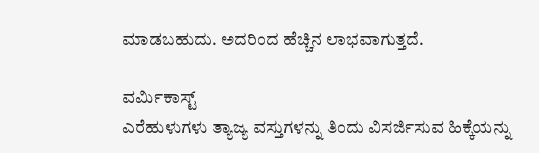ಮಾಡಬಹುದು. ಅದರಿಂದ ಹೆಚ್ಚಿನ ಲಾಭವಾಗುತ್ತದೆ.

ವರ್ಮಿಕಾಸ್ಟ್
ಎರೆಹುಳುಗಳು ತ್ಯಾಜ್ಯ ವಸ್ತುಗಳನ್ನು ತಿಂದು ವಿಸರ್ಜಿಸುವ ಹಿಕ್ಕೆಯನ್ನು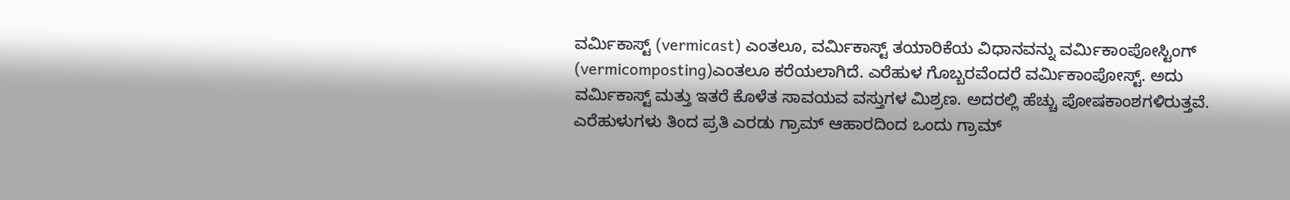ವರ್ಮಿಕಾಸ್ಟ್ (vermicast) ಎಂತಲೂ, ವರ್ಮಿಕಾಸ್ಟ್ ತಯಾರಿಕೆಯ ವಿಧಾನವನ್ನು ವರ್ಮಿಕಾಂಪೋಸ್ಟಿಂಗ್ (vermicomposting)ಎಂತಲೂ ಕರೆಯಲಾಗಿದೆ. ಎರೆಹುಳ ಗೊಬ್ಬರವೆಂದರೆ ವರ್ಮಿಕಾಂಪೋಸ್ಟ್. ಅದು ವರ್ಮಿಕಾಸ್ಟ್ ಮತ್ತು ಇತರೆ ಕೊಳೆತ ಸಾವಯವ ವಸ್ತುಗಳ ಮಿಶ್ರಣ. ಅದರಲ್ಲಿ ಹೆಚ್ಚು ಪೋಷಕಾಂಶಗಳಿರುತ್ತವೆ. ಎರೆಹುಳುಗಳು ತಿಂದ ಪ್ರತಿ ಎರಡು ಗ್ರಾಮ್ ಆಹಾರದಿಂದ ಒಂದು ಗ್ರಾಮ್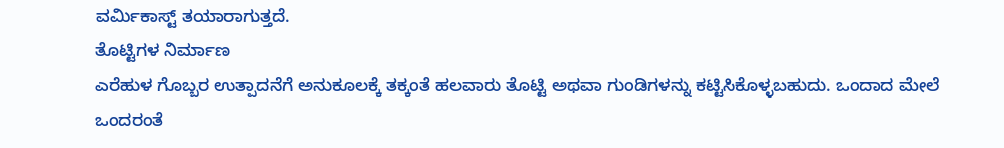ವರ್ಮಿಕಾಸ್ಟ್ ತಯಾರಾಗುತ್ತದೆ.
ತೊಟ್ಟಿಗಳ ನಿರ್ಮಾಣ
ಎರೆಹುಳ ಗೊಬ್ಬರ ಉತ್ಪಾದನೆಗೆ ಅನುಕೂಲಕ್ಕೆ ತಕ್ಕಂತೆ ಹಲವಾರು ತೊಟ್ಟಿ ಅಥವಾ ಗುಂಡಿಗಳನ್ನು ಕಟ್ಟಿಸಿಕೊಳ್ಳಬಹುದು. ಒಂದಾದ ಮೇಲೆ ಒಂದರಂತೆ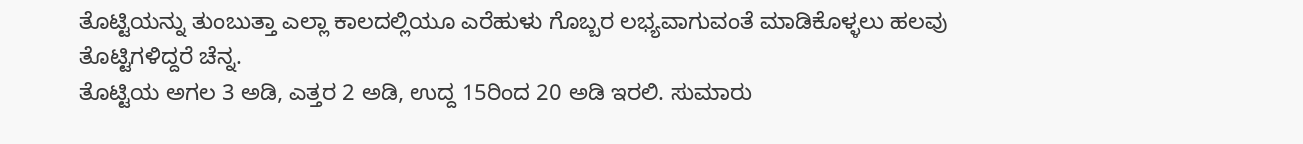ತೊಟ್ಟಿಯನ್ನು ತುಂಬುತ್ತಾ ಎಲ್ಲಾ ಕಾಲದಲ್ಲಿಯೂ ಎರೆಹುಳು ಗೊಬ್ಬರ ಲಭ್ಯವಾಗುವಂತೆ ಮಾಡಿಕೊಳ್ಳಲು ಹಲವು ತೊಟ್ಟಿಗಳಿದ್ದರೆ ಚೆನ್ನ.
ತೊಟ್ಟಿಯ ಅಗಲ 3 ಅಡಿ, ಎತ್ತರ 2 ಅಡಿ, ಉದ್ದ 15ರಿಂದ 20 ಅಡಿ ಇರಲಿ. ಸುಮಾರು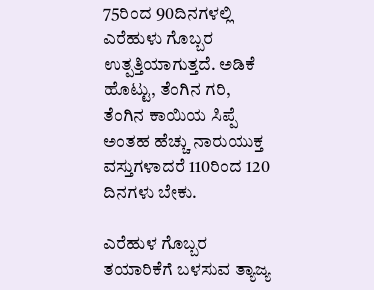75ರಿಂದ 90ದಿನಗಳಲ್ಲಿ ಎರೆಹುಳು ಗೊಬ್ಬರ ಉತ್ಪತ್ತಿಯಾಗುತ್ತದೆ. ಅಡಿಕೆ ಹೊಟ್ಟು, ತೆಂಗಿನ ಗರಿ, ತೆಂಗಿನ ಕಾಯಿಯ ಸಿಪ್ಪೆ ಅಂತಹ ಹೆಚ್ಚು ನಾರುಯುಕ್ತ ವಸ್ತುಗಳಾದರೆ 110ರಿಂದ 120 ದಿನಗಳು ಬೇಕು.

ಎರೆಹುಳ ಗೊಬ್ಬರ ತಯಾರಿಕೆಗೆ ಬಳಸುವ ತ್ಯಾಜ್ಯ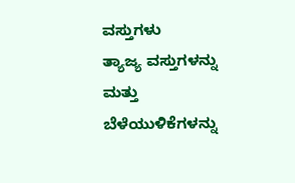ವಸ್ತುಗಳು
ತ್ಯಾಜ್ಯ ವಸ್ತುಗಳನ್ನು ಮತ್ತು ಬೆಳೆಯುಳಿಕೆಗಳನ್ನು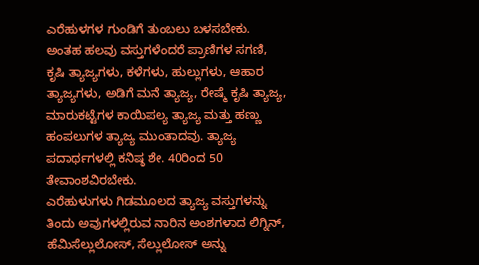ಎರೆಹುಳಗಳ ಗುಂಡಿಗೆ ತುಂಬಲು ಬಳಸಬೇಕು. ಅಂತಹ ಹಲವು ವಸ್ತುಗಳೆಂದರೆ ಪ್ರಾಣಿಗಳ ಸಗಣಿ, ಕೃಷಿ ತ್ಯಾಜ್ಯಗಳು, ಕಳೆಗಳು, ಹುಲ್ಲುಗಳು, ಆಹಾರ ತ್ಯಾಜ್ಯಗಳು, ಅಡಿಗೆ ಮನೆ ತ್ಯಾಜ್ಯ, ರೇಷ್ಮೆ ಕೃಷಿ ತ್ಯಾಜ್ಯ, ಮಾರುಕಟ್ಟೆಗಳ ಕಾಯಿಪಲ್ಯ ತ್ಯಾಜ್ಯ ಮತ್ತು ಹಣ್ಣು ಹಂಪಲುಗಳ ತ್ಯಾಜ್ಯ ಮುಂತಾದವು. ತ್ಯಾಜ್ಯ ಪದಾರ್ಥಗಳಲ್ಲಿ ಕನಿಷ್ಠ ಶೇ. 40ರಿಂದ 50 ತೇವಾಂಶವಿರಬೇಕು.
ಎರೆಹುಳುಗಳು ಗಿಡಮೂಲದ ತ್ಯಾಜ್ಯ ವಸ್ತುಗಳನ್ನು ತಿಂದು ಅವುಗಳಲ್ಲಿರುವ ನಾರಿನ ಅಂಶಗಳಾದ ಲಿಗ್ನಿನ್, ಹೆಮಿಸೆಲ್ಲುಲೋಸ್, ಸೆಲ್ಲುಲೋಸ್ ಅನ್ನು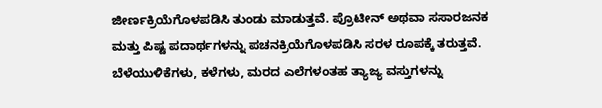ಜೀರ್ಣಕ್ರಿಯೆಗೊಳಪಡಿಸಿ ತುಂಡು ಮಾಡುತ್ತವೆ. ಪ್ರೊಟೀನ್ ಅಥವಾ ಸಸಾರಜನಕ ಮತ್ತು ಪಿಷ್ಟ ಪದಾರ್ಥಗಳನ್ನು ಪಚನಕ್ರಿಯೆಗೊಳಪಡಿಸಿ ಸರಳ ರೂಪಕ್ಕೆ ತರುತ್ತವೆ.
ಬೆಳೆಯುಳಿಕೆಗಳು, ಕಳೆಗಳು, ಮರದ ಎಲೆಗಳಂತಹ ತ್ಯಾಜ್ಯ ವಸ್ತುಗಳನ್ನು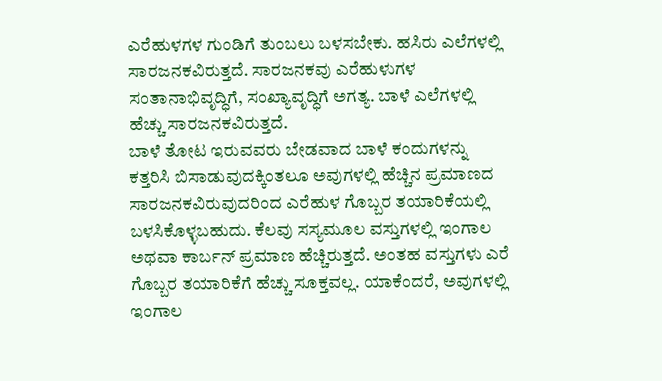ಎರೆಹುಳಗಳ ಗುಂಡಿಗೆ ತುಂಬಲು ಬಳಸಬೇಕು. ಹಸಿರು ಎಲೆಗಳಲ್ಲಿ ಸಾರಜನಕವಿರುತ್ತದೆ. ಸಾರಜನಕವು ಎರೆಹುಳುಗಳ ಸಂತಾನಾಭಿವೃದ್ಧಿಗೆ, ಸಂಖ್ಯಾವೃದ್ಧಿಗೆ ಅಗತ್ಯ. ಬಾಳೆ ಎಲೆಗಳಲ್ಲಿ ಹೆಚ್ಚು ಸಾರಜನಕವಿರುತ್ತದೆ.
ಬಾಳೆ ತೋಟ ಇರುವವರು ಬೇಡವಾದ ಬಾಳೆ ಕಂದುಗಳನ್ನು ಕತ್ತರಿಸಿ ಬಿಸಾಡುವುದಕ್ಕಿಂತಲೂ ಅವುಗಳಲ್ಲಿ ಹೆಚ್ಚಿನ ಪ್ರಮಾಣದ ಸಾರಜನಕವಿರುವುದರಿಂದ ಎರೆಹುಳ ಗೊಬ್ಬರ ತಯಾರಿಕೆಯಲ್ಲಿ ಬಳಸಿಕೊಳ್ಳಬಹುದು. ಕೆಲವು ಸಸ್ಯಮೂಲ ವಸ್ತುಗಳಲ್ಲಿ ಇಂಗಾಲ ಅಥವಾ ಕಾರ್ಬನ್ ಪ್ರಮಾಣ ಹೆಚ್ಚಿರುತ್ತದೆ. ಅಂತಹ ವಸ್ತುಗಳು ಎರೆ ಗೊಬ್ಬರ ತಯಾರಿಕೆಗೆ ಹೆಚ್ಚು ಸೂಕ್ತವಲ್ಲ. ಯಾಕೆಂದರೆ, ಅವುಗಳಲ್ಲಿ ಇಂಗಾಲ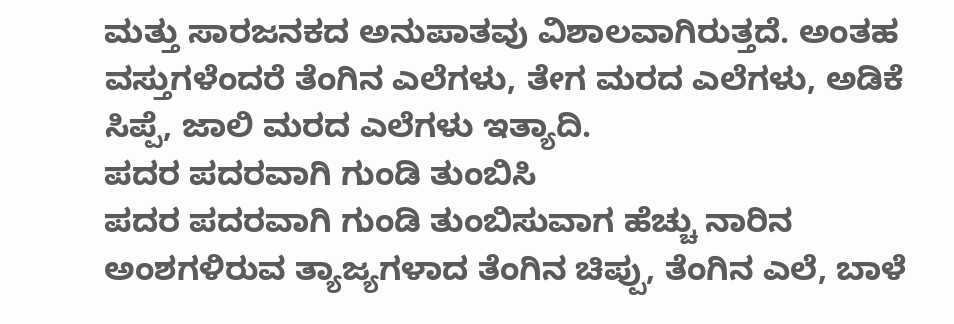ಮತ್ತು ಸಾರಜನಕದ ಅನುಪಾತವು ವಿಶಾಲವಾಗಿರುತ್ತದೆ. ಅಂತಹ ವಸ್ತುಗಳೆಂದರೆ ತೆಂಗಿನ ಎಲೆಗಳು, ತೇಗ ಮರದ ಎಲೆಗಳು, ಅಡಿಕೆ ಸಿಪ್ಪೆ, ಜಾಲಿ ಮರದ ಎಲೆಗಳು ಇತ್ಯಾದಿ.
ಪದರ ಪದರವಾಗಿ ಗುಂಡಿ ತುಂಬಿಸಿ
ಪದರ ಪದರವಾಗಿ ಗುಂಡಿ ತುಂಬಿಸುವಾಗ ಹೆಚ್ಚು ನಾರಿನ ಅಂಶಗಳಿರುವ ತ್ಯಾಜ್ಯಗಳಾದ ತೆಂಗಿನ ಚಿಪ್ಪು, ತೆಂಗಿನ ಎಲೆ, ಬಾಳೆ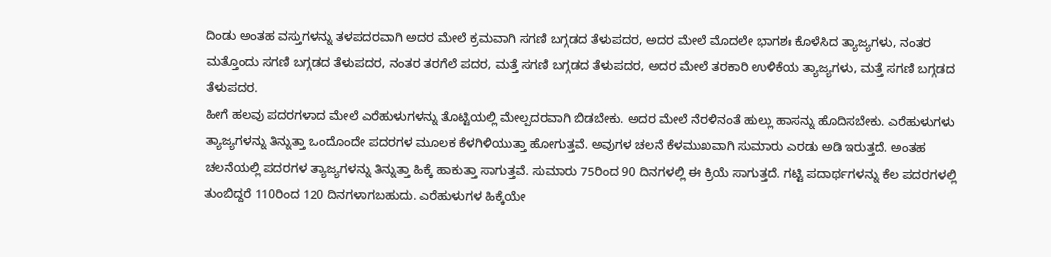ದಿಂಡು ಅಂತಹ ವಸ್ತುಗಳನ್ನು ತಳಪದರವಾಗಿ ಅದರ ಮೇಲೆ ಕ್ರಮವಾಗಿ ಸಗಣಿ ಬಗ್ಗಡದ ತೆಳುಪದರ, ಅದರ ಮೇಲೆ ಮೊದಲೇ ಭಾಗಶಃ ಕೊಳೆಸಿದ ತ್ಯಾಜ್ಯಗಳು, ನಂತರ ಮತ್ತೊಂದು ಸಗಣಿ ಬಗ್ಗಡದ ತೆಳುಪದರ, ನಂತರ ತರಗೆಲೆ ಪದರ, ಮತ್ತೆ ಸಗಣಿ ಬಗ್ಗಡದ ತೆಳುಪದರ, ಅದರ ಮೇಲೆ ತರಕಾರಿ ಉಳಿಕೆಯ ತ್ಯಾಜ್ಯಗಳು, ಮತ್ತೆ ಸಗಣಿ ಬಗ್ಗಡದ ತೆಳುಪದರ.
ಹೀಗೆ ಹಲವು ಪದರಗಳಾದ ಮೇಲೆ ಎರೆಹುಳುಗಳನ್ನು ತೊಟ್ಟಿಯಲ್ಲಿ ಮೇಲ್ಪದರವಾಗಿ ಬಿಡಬೇಕು. ಅದರ ಮೇಲೆ ನೆರಳಿನಂತೆ ಹುಲ್ಲು ಹಾಸನ್ನು ಹೊದಿಸಬೇಕು. ಎರೆಹುಳುಗಳು ತ್ಯಾಜ್ಯಗಳನ್ನು ತಿನ್ನುತ್ತಾ ಒಂದೊಂದೇ ಪದರಗಳ ಮೂಲಕ ಕೆಳಗಿಳಿಯುತ್ತಾ ಹೋಗುತ್ತವೆ. ಅವುಗಳ ಚಲನೆ ಕೆಳಮುಖವಾಗಿ ಸುಮಾರು ಎರಡು ಅಡಿ ಇರುತ್ತದೆ. ಅಂತಹ ಚಲನೆಯಲ್ಲಿ ಪದರಗಳ ತ್ಯಾಜ್ಯಗಳನ್ನು ತಿನ್ನುತ್ತಾ ಹಿಕ್ಕೆ ಹಾಕುತ್ತಾ ಸಾಗುತ್ತವೆ. ಸುಮಾರು 75ರಿಂದ 90 ದಿನಗಳಲ್ಲಿ ಈ ಕ್ರಿಯೆ ಸಾಗುತ್ತದೆ. ಗಟ್ಟಿ ಪದಾರ್ಥಗಳನ್ನು ಕೆಲ ಪದರಗಳಲ್ಲಿ ತುಂಬಿದ್ದರೆ 110ರಿಂದ 120 ದಿನಗಳಾಗಬಹುದು. ಎರೆಹುಳುಗಳ ಹಿಕ್ಕೆಯೇ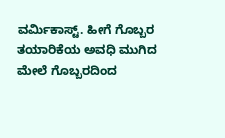ವರ್ಮಿಕಾಸ್ಟ್. ಹೀಗೆ ಗೊಬ್ಬರ ತಯಾರಿಕೆಯ ಅವಧಿ ಮುಗಿದ ಮೇಲೆ ಗೊಬ್ಬರದಿಂದ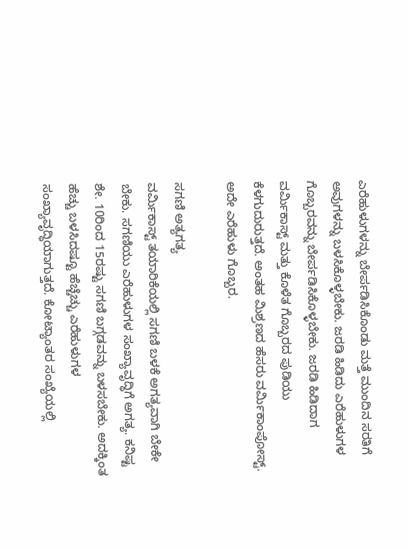ಎರೆಹುಳುಗಳನ್ನು ಬೇರ್ಪಡಿಸಿಕೊಂಡು ಮತ್ತೆ ಮುಂದಿನ ಸರತಿಗೆ ಅವುಗಳನ್ನು ಬಳಸಿಕೊಳ್ಳಬೇಕು. ಜರಡಿ ಹಿಡಿದು ಎರೆಹುಳುಗಳ ಗೊಬ್ಬರವನ್ನು ಬೇರ್ಪಡಿಸಿಕೊಳ್ಳಬೇಕು. ಜರಡಿ ಹಿಡಿದಾಗ ವರ್ಮಿಕಾಸ್ಟ್ ಮತ್ತು ಕೊಳೆತ ಗೊಬ್ಬರದ ಪುಡಿಯು ಕೆಳಗುದುರುತ್ತದೆ. ಅಂತಹ ಮಿಶ್ರಣದ ಹೆಸರು ವರ್ಮಿಕಾಂಪೋಸ್ಟ್. ಅದೇ ಎರೆಹುಳು ಗೊಬ್ಬರ.

ಸಗಣಿ ಅತ್ಯಗತ್ಯ
ವರ್ಮಿಕಾಸ್ಟ್ ತಯಾರಿಕೆಯಲ್ಲಿ ಸಗಣಿ ಬಳಕೆ ಅಗತ್ಯವಾಗಿ ಬೇಕೇ ಬೇಕು. ಸಗಣಿಯು ಎರೆಹುಳುಗಳ ಸಂಖ್ಯಾವೃದ್ಧಿಗೆ ಅಗತ್ಯ. ಕನಿಷ್ಟ ಶೇ. 10ರಿಂದ 15ರಷ್ಟು ಸಗಣಿ ಬಗ್ಗಡವನ್ನು ಬಳಸಬೇಕು. ಅದಕ್ಕಿಂತ ಹೆಚ್ಚು ಬಳಸಿದಷ್ಟೂ ಹೆಚ್ಚೆಚ್ಚು ಎರೆಹುಳುಗಳ ಸಂಖ್ಯಾವೃದ್ಧಿಯಾಗುತ್ತದೆ. ಕೋಟ್ಯಾಂತರ ಸಂಖ್ಯೆಯಲ್ಲಿ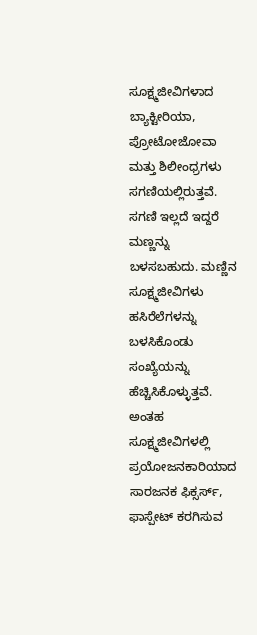ಸೂಕ್ಷ್ಮಜೀವಿಗಳಾದ ಬ್ಯಾಕ್ಟೀರಿಯಾ, ಪ್ರೋಟೋಜೋವಾ ಮತ್ತು ಶಿಲೀಂಧ್ರಗಳು ಸಗಣಿಯಲ್ಲಿರುತ್ತವೆ.
ಸಗಣಿ ಇಲ್ಲದೆ ಇದ್ದರೆ ಮಣ್ಣನ್ನು ಬಳಸಬಹುದು. ಮಣ್ಣಿನ ಸೂಕ್ಷ್ಮಜೀವಿಗಳು ಹಸಿರೆಲೆಗಳನ್ನು ಬಳಸಿಕೊಂಡು ಸಂಖ್ಯೆಯನ್ನು ಹೆಚ್ಚಿಸಿಕೊಳ್ಳುತ್ತವೆ. ಅಂತಹ ಸೂಕ್ಷ್ಮಜೀವಿಗಳಲ್ಲಿ ಪ್ರಯೋಜನಕಾರಿಯಾದ ಸಾರಜನಕ ಫಿಕ್ಸರ್ಸ್, ಫಾಸ್ಪೇಟ್ ಕರಗಿಸುವ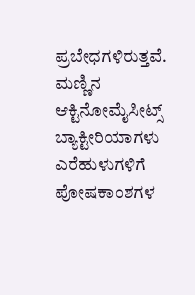ಪ್ರಬೇಧಗಳಿರುತ್ತವೆ. ಮಣ್ಣಿನ ಆಕ್ಟಿನೋಮೈಸೀಟ್ಸ್ ಬ್ಯಾಕ್ಟೀರಿಯಾಗಳು ಎರೆಹುಳುಗಳಿಗೆ ಪೋಷಕಾಂಶಗಳ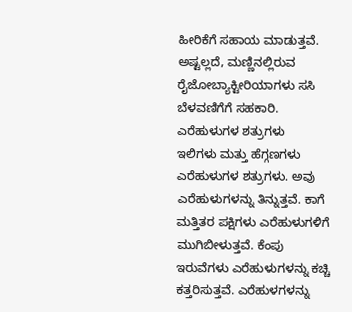ಹೀರಿಕೆಗೆ ಸಹಾಯ ಮಾಡುತ್ತವೆ. ಅಷ್ಟಲ್ಲದೆ, ಮಣ್ಣಿನಲ್ಲಿರುವ ರೈಜೋಬ್ಯಾಕ್ಟೀರಿಯಾಗಳು ಸಸಿ ಬೆಳವಣಿಗೆಗೆ ಸಹಕಾರಿ.
ಎರೆಹುಳುಗಳ ಶತ್ರುಗಳು
ಇಲಿಗಳು ಮತ್ತು ಹೆಗ್ಗಣಗಳು ಎರೆಹುಳುಗಳ ಶತ್ರುಗಳು. ಅವು ಎರೆಹುಳುಗಳನ್ನು ತಿನ್ನುತ್ತವೆ. ಕಾಗೆ ಮತ್ತಿತರ ಪಕ್ಷಿಗಳು ಎರೆಹುಳುಗಳಿಗೆ ಮುಗಿಬೀಳುತ್ತವೆ. ಕೆಂಪು ಇರುವೆಗಳು ಎರೆಹುಳುಗಳನ್ನು ಕಚ್ಚಿ ಕತ್ತರಿಸುತ್ತವೆ. ಎರೆಹುಳಗಳನ್ನು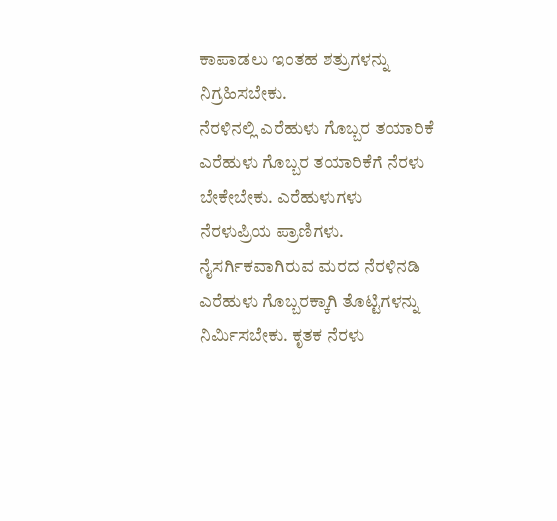ಕಾಪಾಡಲು ಇಂತಹ ಶತ್ರುಗಳನ್ನು ನಿಗ್ರಹಿಸಬೇಕು.
ನೆರಳಿನಲ್ಲಿ ಎರೆಹುಳು ಗೊಬ್ಬರ ತಯಾರಿಕೆ
ಎರೆಹುಳು ಗೊಬ್ಬರ ತಯಾರಿಕೆಗೆ ನೆರಳು ಬೇಕೇಬೇಕು. ಎರೆಹುಳುಗಳು ನೆರಳುಪ್ರಿಯ ಪ್ರಾಣಿಗಳು. ನೈಸರ್ಗಿಕವಾಗಿರುವ ಮರದ ನೆರಳಿನಡಿ ಎರೆಹುಳು ಗೊಬ್ಬರಕ್ಕಾಗಿ ತೊಟ್ಟಿಗಳನ್ನು ನಿರ್ಮಿಸಬೇಕು. ಕೃತಕ ನೆರಳು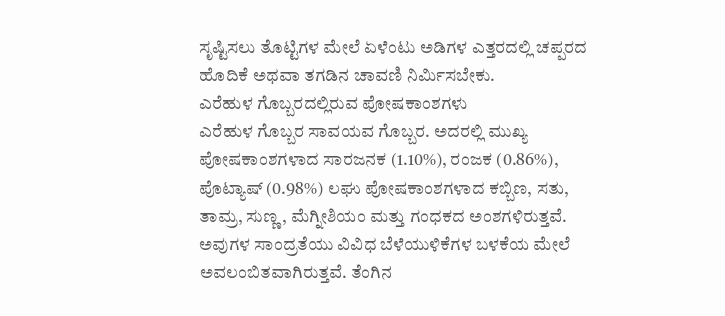ಸೃಷ್ಟಿಸಲು ತೊಟ್ಟಿಗಳ ಮೇಲೆ ಏಳೆಂಟು ಅಡಿಗಳ ಎತ್ತರದಲ್ಲಿ ಚಪ್ಪರದ ಹೊದಿಕೆ ಅಥವಾ ತಗಡಿನ ಚಾವಣಿ ನಿರ್ಮಿಸಬೇಕು.
ಎರೆಹುಳ ಗೊಬ್ಬರದಲ್ಲಿರುವ ಪೋಷಕಾಂಶಗಳು
ಎರೆಹುಳ ಗೊಬ್ಬರ ಸಾವಯವ ಗೊಬ್ಬರ. ಅದರಲ್ಲಿ ಮುಖ್ಯ ಪೋಷಕಾಂಶಗಳಾದ ಸಾರಜನಕ (1.10%), ರಂಜಕ (0.86%), ಪೊಟ್ಯಾಷ್ (0.98%) ಲಘು ಪೋಷಕಾಂಶಗಳಾದ ಕಬ್ಬಿಣ, ಸತು, ತಾಮ್ರ, ಸುಣ್ಣ, ಮೆಗ್ನೀಶಿಯಂ ಮತ್ತು ಗಂಧಕದ ಅಂಶಗಳಿರುತ್ತವೆ. ಅವುಗಳ ಸಾಂದ್ರತೆಯು ವಿವಿಧ ಬೆಳೆಯುಳಿಕೆಗಳ ಬಳಕೆಯ ಮೇಲೆ ಅವಲಂಬಿತವಾಗಿರುತ್ತವೆ. ತೆಂಗಿನ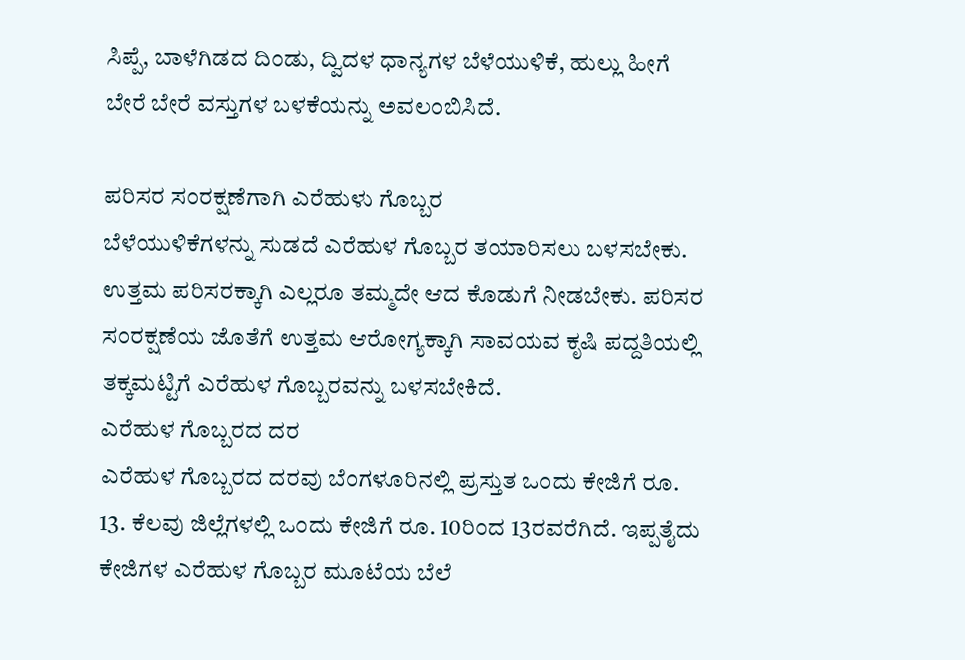ಸಿಪ್ಪೆ, ಬಾಳೆಗಿಡದ ದಿಂಡು, ದ್ವಿದಳ ಧಾನ್ಯಗಳ ಬೆಳೆಯುಳಿಕೆ, ಹುಲ್ಲು ಹೀಗೆ ಬೇರೆ ಬೇರೆ ವಸ್ತುಗಳ ಬಳಕೆಯನ್ನು ಅವಲಂಬಿಸಿದೆ.

ಪರಿಸರ ಸಂರಕ್ಷಣೆಗಾಗಿ ಎರೆಹುಳು ಗೊಬ್ಬರ
ಬೆಳೆಯುಳಿಕೆಗಳನ್ನು ಸುಡದೆ ಎರೆಹುಳ ಗೊಬ್ಬರ ತಯಾರಿಸಲು ಬಳಸಬೇಕು. ಉತ್ತಮ ಪರಿಸರಕ್ಕಾಗಿ ಎಲ್ಲರೂ ತಮ್ಮದೇ ಆದ ಕೊಡುಗೆ ನೀಡಬೇಕು. ಪರಿಸರ ಸಂರಕ್ಷಣೆಯ ಜೊತೆಗೆ ಉತ್ತಮ ಆರೋಗ್ಯಕ್ಕಾಗಿ ಸಾವಯವ ಕೃಷಿ ಪದ್ದತಿಯಲ್ಲಿ ತಕ್ಕಮಟ್ಟಿಗೆ ಎರೆಹುಳ ಗೊಬ್ಬರವನ್ನು ಬಳಸಬೇಕಿದೆ.
ಎರೆಹುಳ ಗೊಬ್ಬರದ ದರ
ಎರೆಹುಳ ಗೊಬ್ಬರದ ದರವು ಬೆಂಗಳೂರಿನಲ್ಲಿ ಪ್ರಸ್ತುತ ಒಂದು ಕೇಜಿಗೆ ರೂ. 13. ಕೆಲವು ಜಿಲ್ಲೆಗಳಲ್ಲಿ ಒಂದು ಕೇಜಿಗೆ ರೂ. 10ರಿಂದ 13ರವರೆಗಿದೆ. ಇಪ್ಪತೈದು ಕೇಜಿಗಳ ಎರೆಹುಳ ಗೊಬ್ಬರ ಮೂಟೆಯ ಬೆಲೆ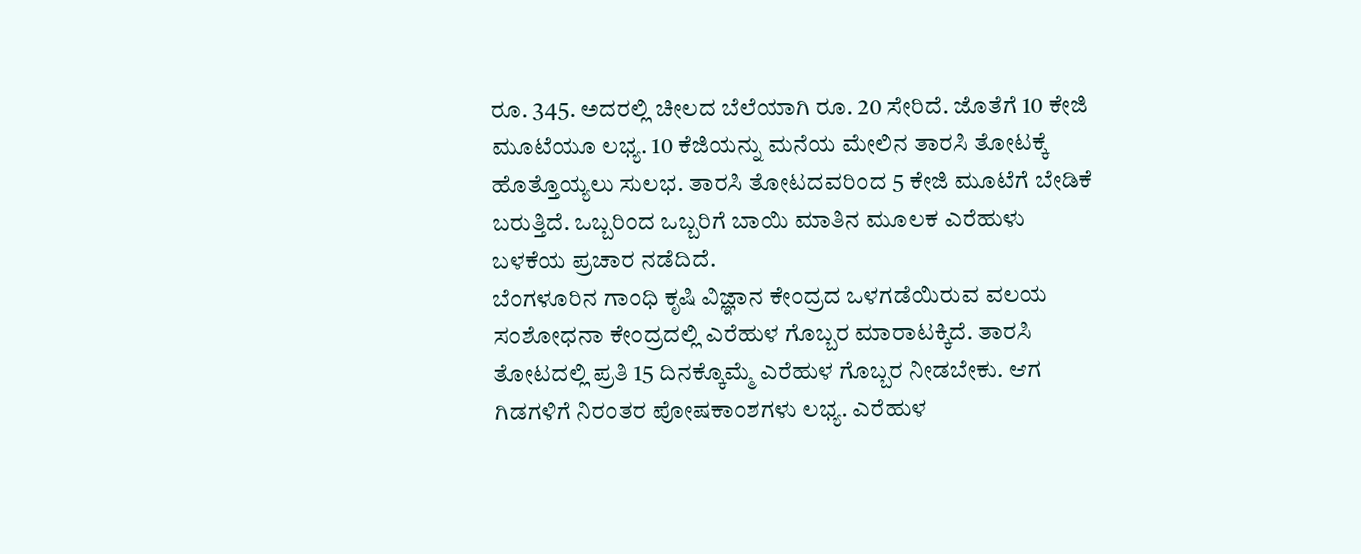ರೂ. 345. ಅದರಲ್ಲಿ ಚೀಲದ ಬೆಲೆಯಾಗಿ ರೂ. 20 ಸೇರಿದೆ. ಜೊತೆಗೆ 10 ಕೇಜಿ ಮೂಟೆಯೂ ಲಭ್ಯ. 10 ಕೆಜಿಯನ್ನು ಮನೆಯ ಮೇಲಿನ ತಾರಸಿ ತೋಟಕ್ಕೆ ಹೊತ್ತೊಯ್ಯಲು ಸುಲಭ. ತಾರಸಿ ತೋಟದವರಿಂದ 5 ಕೇಜಿ ಮೂಟೆಗೆ ಬೇಡಿಕೆ ಬರುತ್ತಿದೆ. ಒಬ್ಬರಿಂದ ಒಬ್ಬರಿಗೆ ಬಾಯಿ ಮಾತಿನ ಮೂಲಕ ಎರೆಹುಳು ಬಳಕೆಯ ಪ್ರಚಾರ ನಡೆದಿದೆ.
ಬೆಂಗಳೂರಿನ ಗಾಂಧಿ ಕೃಷಿ ವಿಜ್ಞಾನ ಕೇಂದ್ರದ ಒಳಗಡೆಯಿರುವ ವಲಯ ಸಂಶೋಧನಾ ಕೇಂದ್ರದಲ್ಲಿ ಎರೆಹುಳ ಗೊಬ್ಬರ ಮಾರಾಟಕ್ಕಿದೆ. ತಾರಸಿ ತೋಟದಲ್ಲಿ ಪ್ರತಿ 15 ದಿನಕ್ಕೊಮ್ಮೆ ಎರೆಹುಳ ಗೊಬ್ಬರ ನೀಡಬೇಕು. ಆಗ ಗಿಡಗಳಿಗೆ ನಿರಂತರ ಪೋಷಕಾಂಶಗಳು ಲಭ್ಯ. ಎರೆಹುಳ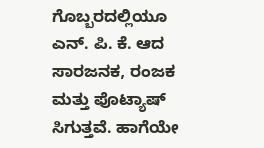ಗೊಬ್ಬರದಲ್ಲಿಯೂ ಎನ್. ಪಿ. ಕೆ. ಆದ ಸಾರಜನಕ, ರಂಜಕ ಮತ್ತು ಪೊಟ್ಯಾಷ್ ಸಿಗುತ್ತವೆ. ಹಾಗೆಯೇ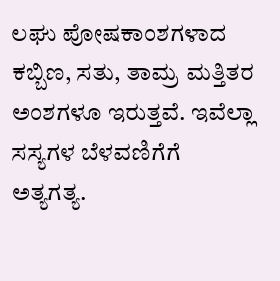ಲಘು ಪೋಷಕಾಂಶಗಳಾದ ಕಬ್ಬಿಣ, ಸತು, ತಾಮ್ರ ಮತ್ತಿತರ ಅಂಶಗಳೂ ಇರುತ್ತವೆ. ಇವೆಲ್ಲಾ ಸಸ್ಯಗಳ ಬೆಳವಣಿಗೆಗೆ ಅತ್ಯಗತ್ಯ.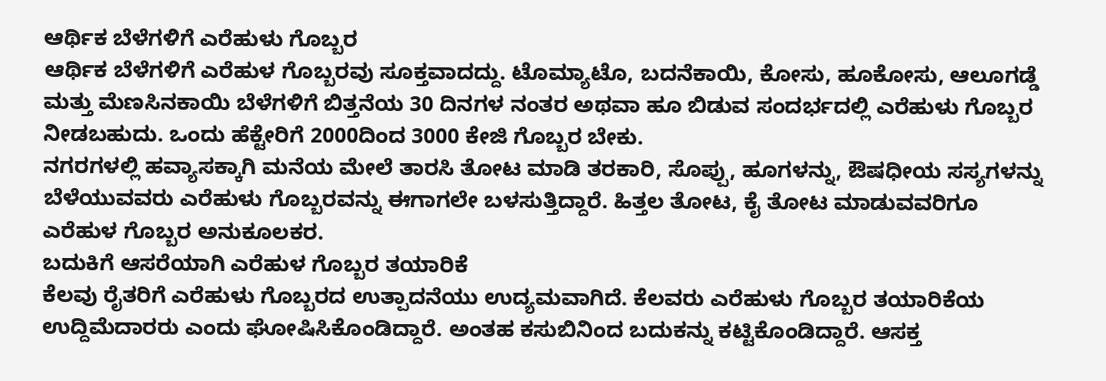ಆರ್ಥಿಕ ಬೆಳೆಗಳಿಗೆ ಎರೆಹುಳು ಗೊಬ್ಬರ
ಆರ್ಥಿಕ ಬೆಳೆಗಳಿಗೆ ಎರೆಹುಳ ಗೊಬ್ಬರವು ಸೂಕ್ತವಾದದ್ದು. ಟೊಮ್ಯಾಟೊ, ಬದನೆಕಾಯಿ, ಕೋಸು, ಹೂಕೋಸು, ಆಲೂಗಡ್ಡೆ ಮತ್ತು ಮೆಣಸಿನಕಾಯಿ ಬೆಳೆಗಳಿಗೆ ಬಿತ್ತನೆಯ 30 ದಿನಗಳ ನಂತರ ಅಥವಾ ಹೂ ಬಿಡುವ ಸಂದರ್ಭದಲ್ಲಿ ಎರೆಹುಳು ಗೊಬ್ಬರ ನೀಡಬಹುದು. ಒಂದು ಹೆಕ್ಟೇರಿಗೆ 2000ದಿಂದ 3000 ಕೇಜಿ ಗೊಬ್ಬರ ಬೇಕು.
ನಗರಗಳಲ್ಲಿ ಹವ್ಯಾಸಕ್ಕಾಗಿ ಮನೆಯ ಮೇಲೆ ತಾರಸಿ ತೋಟ ಮಾಡಿ ತರಕಾರಿ, ಸೊಪ್ಪು, ಹೂಗಳನ್ನು, ಔಷಧೀಯ ಸಸ್ಯಗಳನ್ನು ಬೆಳೆಯುವವರು ಎರೆಹುಳು ಗೊಬ್ಬರವನ್ನು ಈಗಾಗಲೇ ಬಳಸುತ್ತಿದ್ದಾರೆ. ಹಿತ್ತಲ ತೋಟ, ಕೈ ತೋಟ ಮಾಡುವವರಿಗೂ ಎರೆಹುಳ ಗೊಬ್ಬರ ಅನುಕೂಲಕರ.
ಬದುಕಿಗೆ ಆಸರೆಯಾಗಿ ಎರೆಹುಳ ಗೊಬ್ಬರ ತಯಾರಿಕೆ
ಕೆಲವು ರೈತರಿಗೆ ಎರೆಹುಳು ಗೊಬ್ಬರದ ಉತ್ಪಾದನೆಯು ಉದ್ಯಮವಾಗಿದೆ. ಕೆಲವರು ಎರೆಹುಳು ಗೊಬ್ಬರ ತಯಾರಿಕೆಯ ಉದ್ದಿಮೆದಾರರು ಎಂದು ಘೋಷಿಸಿಕೊಂಡಿದ್ದಾರೆ. ಅಂತಹ ಕಸುಬಿನಿಂದ ಬದುಕನ್ನು ಕಟ್ಟಿಕೊಂಡಿದ್ದಾರೆ. ಆಸಕ್ತ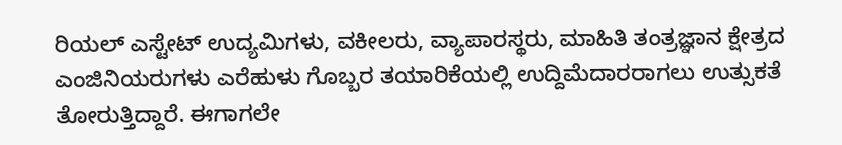ರಿಯಲ್ ಎಸ್ಟೇಟ್ ಉದ್ಯಮಿಗಳು, ವಕೀಲರು, ವ್ಯಾಪಾರಸ್ಥರು, ಮಾಹಿತಿ ತಂತ್ರಜ್ಞಾನ ಕ್ಷೇತ್ರದ ಎಂಜಿನಿಯರುಗಳು ಎರೆಹುಳು ಗೊಬ್ಬರ ತಯಾರಿಕೆಯಲ್ಲಿ ಉದ್ದಿಮೆದಾರರಾಗಲು ಉತ್ಸುಕತೆ ತೋರುತ್ತಿದ್ದಾರೆ. ಈಗಾಗಲೇ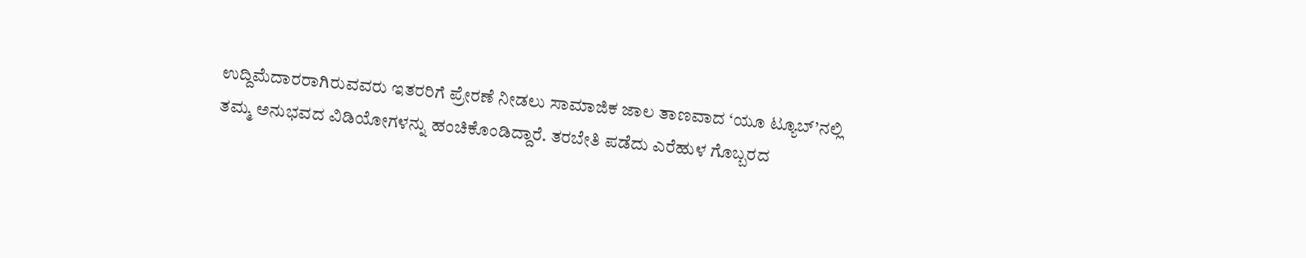ಉದ್ದಿಮೆದಾರರಾಗಿರುವವರು ಇತರರಿಗೆ ಪ್ರೇರಣೆ ನೀಡಲು ಸಾಮಾಜಿಕ ಜಾಲ ತಾಣವಾದ ‘ಯೂ ಟ್ಯೂಬ್’ನಲ್ಲಿ ತಮ್ಮ ಅನುಭವದ ವಿಡಿಯೋಗಳನ್ನು ಹಂಚಿಕೊಂಡಿದ್ದಾರೆ. ತರಬೇತಿ ಪಡೆದು ಎರೆಹುಳ ಗೊಬ್ಬರದ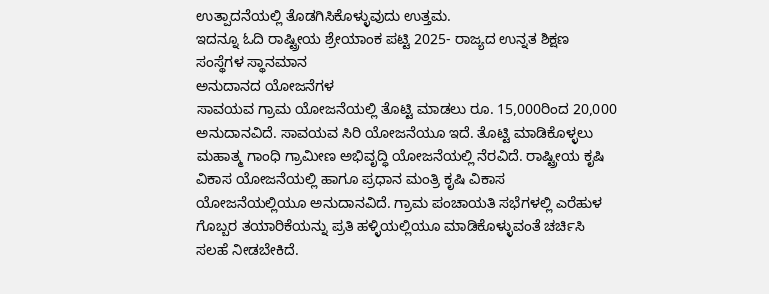ಉತ್ಪಾದನೆಯಲ್ಲಿ ತೊಡಗಿಸಿಕೊಳ್ಳುವುದು ಉತ್ತಮ.
ಇದನ್ನೂ ಓದಿ ರಾಷ್ಟ್ರೀಯ ಶ್ರೇಯಾಂಕ ಪಟ್ಟಿ 2025- ರಾಜ್ಯದ ಉನ್ನತ ಶಿಕ್ಷಣ ಸಂಸ್ಥೆಗಳ ಸ್ಥಾನಮಾನ
ಅನುದಾನದ ಯೋಜನೆಗಳ
ಸಾವಯವ ಗ್ರಾಮ ಯೋಜನೆಯಲ್ಲಿ ತೊಟ್ಟಿ ಮಾಡಲು ರೂ. 15,000ರಿಂದ 20,000 ಅನುದಾನವಿದೆ. ಸಾವಯವ ಸಿರಿ ಯೋಜನೆಯೂ ಇದೆ. ತೊಟ್ಟಿ ಮಾಡಿಕೊಳ್ಳಲು ಮಹಾತ್ಮ ಗಾಂಧಿ ಗ್ರಾಮೀಣ ಅಭಿವೃದ್ಧಿ ಯೋಜನೆಯಲ್ಲಿ ನೆರವಿದೆ. ರಾಷ್ಟ್ರೀಯ ಕೃಷಿ ವಿಕಾಸ ಯೋಜನೆಯಲ್ಲಿ ಹಾಗೂ ಪ್ರಧಾನ ಮಂತ್ರಿ ಕೃಷಿ ವಿಕಾಸ ಯೋಜನೆಯಲ್ಲಿಯೂ ಅನುದಾನವಿದೆ. ಗ್ರಾಮ ಪಂಚಾಯತಿ ಸಭೆಗಳಲ್ಲಿ ಎರೆಹುಳ ಗೊಬ್ಬರ ತಯಾರಿಕೆಯನ್ನು ಪ್ರತಿ ಹಳ್ಳಿಯಲ್ಲಿಯೂ ಮಾಡಿಕೊಳ್ಳುವಂತೆ ಚರ್ಚಿಸಿ ಸಲಹೆ ನೀಡಬೇಕಿದೆ.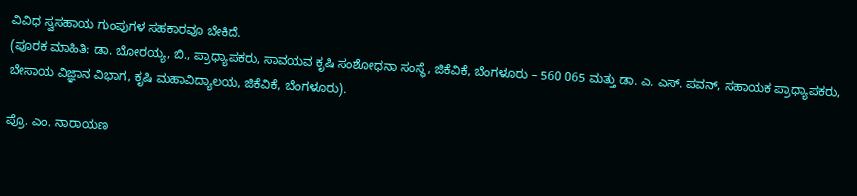ವಿವಿಧ ಸ್ವಸಹಾಯ ಗುಂಪುಗಳ ಸಹಕಾರವೂ ಬೇಕಿದೆ.
(ಪೂರಕ ಮಾಹಿತಿ: ಡಾ. ಬೋರಯ್ಯ, ಬಿ., ಪ್ರಾಧ್ಯಾಪಕರು, ಸಾವಯವ ಕೃಷಿ ಸಂಶೋಧನಾ ಸಂಸ್ಥೆ, ಜಿಕೆವಿಕೆ, ಬೆಂಗಳೂರು – 560 065 ಮತ್ತು ಡಾ. ಎ. ಎಸ್. ಪವನ್, ಸಹಾಯಕ ಪ್ರಾಧ್ಯಾಪಕರು, ಬೇಸಾಯ ವಿಜ್ಞಾನ ವಿಭಾಗ, ಕೃಷಿ ಮಹಾವಿದ್ಯಾಲಯ, ಜಿಕೆವಿಕೆ, ಬೆಂಗಳೂರು).

ಪ್ರೊ. ಎಂ. ನಾರಾಯಣ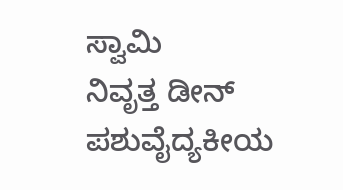ಸ್ವಾಮಿ
ನಿವೃತ್ತ ಡೀನ್ ಪಶುವೈದ್ಯಕೀಯ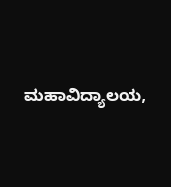ಮಹಾವಿದ್ಯಾಲಯ,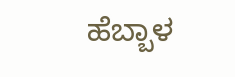ಹೆಬ್ಬಾಳ